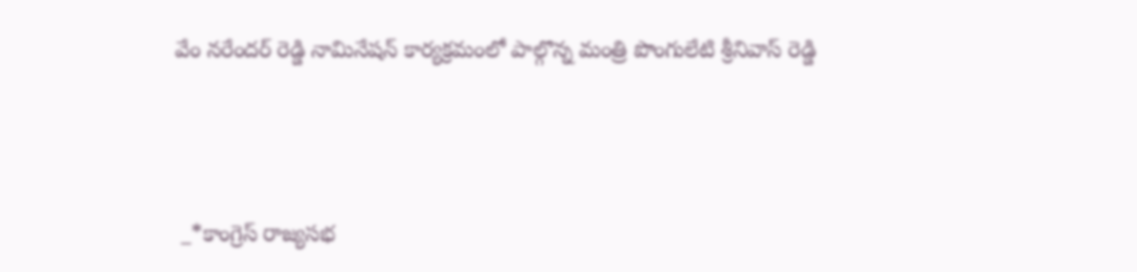వేం నరేందర్ రెడ్డి నామినేషన్ కార్యక్రమంలో పాల్గొన్న మంత్రి పొంగులేటి శ్రీనివాస్ రెడ్డి




 _*కాంగ్రెస్ రాజ్యసభ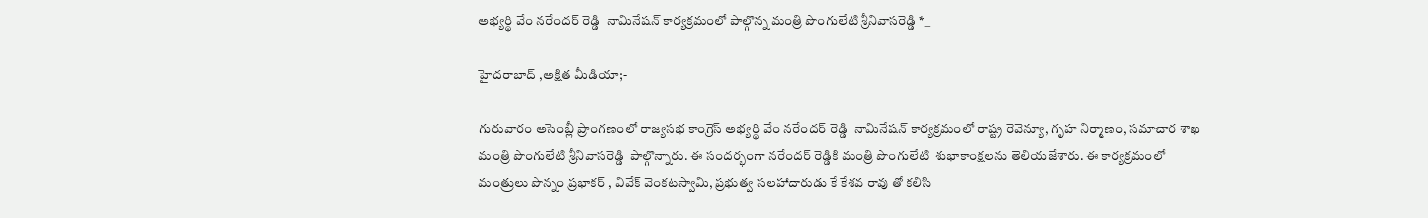అభ్యర్థి వేం నరేందర్ రెడ్డి  నామినేషన్ కార్యక్రమంలో పాల్గొన్న మంత్రి పొంగులేటి శ్రీనివాసరెడ్డి *_

హైదరాబాద్ ,అక్షిత మీడియా;-

గురువారం అసెంబ్లీ ప్రాంగణంలో రాజ్యసభ కాంగ్రెస్ అభ్యర్థి వేం నరేందర్ రెడ్డి  నామినేషన్ కార్యక్రమంలో రాష్ట్ర రెవెన్యూ, గృహ నిర్మాణం, సమాచార శాఖ మంత్రి పొంగులేటి శ్రీనివాసరెడ్డి  పాల్గొన్నారు. ఈ సందర్భంగా నరేందర్ రెడ్డికి మంత్రి పొంగులేటి  శుభాకాంక్షలను తెలియజేశారు. ఈ కార్యక్రమంలో మంత్రులు పొన్నం ప్రభాకర్ , వివేక్ వెంకటస్వామి, ప్రభుత్వ సలహాదారుడు కే కేశవ రావు తో కలిసి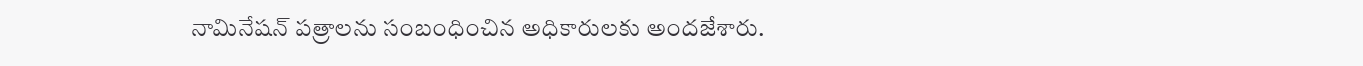నామినేషన్ పత్రాలను సంబంధించిన అధికారులకు అందజేశారు.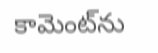కామెంట్‌ను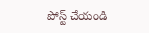పోస్ట్ చేయండి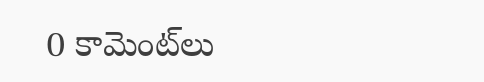0 కామెంట్‌లు